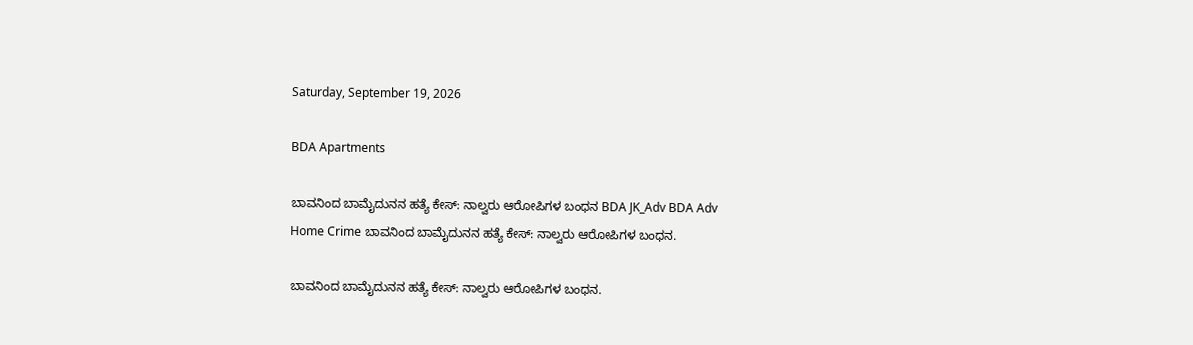Saturday, September 19, 2026

BDA Apartments

ಬಾವನಿಂದ ಬಾಮೈದುನನ ಹತ್ಯೆ ಕೇಸ್: ನಾಲ್ವರು ಆರೋಪಿಗಳ ಬಂಧನ BDA JK_Adv BDA Adv
Home Crime ಬಾವನಿಂದ ಬಾಮೈದುನನ ಹತ್ಯೆ ಕೇಸ್: ನಾಲ್ವರು ಆರೋಪಿಗಳ ಬಂಧನ.

ಬಾವನಿಂದ ಬಾಮೈದುನನ ಹತ್ಯೆ ಕೇಸ್: ನಾಲ್ವರು ಆರೋಪಿಗಳ ಬಂಧನ.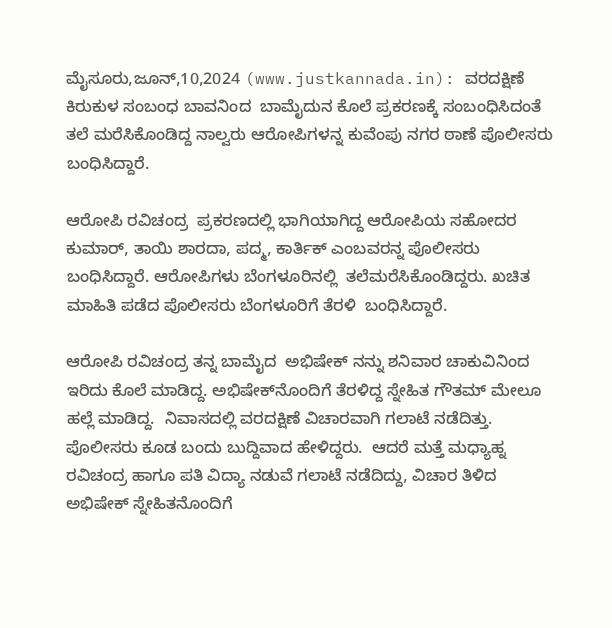ಮೈಸೂರು,ಜೂನ್,10,2024 (www.justkannada.in): ವರದಕ್ಷಿಣೆ ಕಿರುಕುಳ ಸಂಬಂಧ ಬಾವನಿಂದ  ಬಾಮೈದುನ ಕೊಲೆ ಪ್ರಕರಣಕ್ಕೆ ಸಂಬಂಧಿಸಿದಂತೆ  ತಲೆ ಮರೆಸಿಕೊಂಡಿದ್ದ ನಾಲ್ವರು ಆರೋಪಿಗಳನ್ನ ಕುವೆಂಪು ನಗರ ಠಾಣೆ ಪೊಲೀಸರು ಬಂಧಿಸಿದ್ದಾರೆ.

ಆರೋಪಿ ರವಿಚಂದ್ರ  ಪ್ರಕರಣದಲ್ಲಿ ಭಾಗಿಯಾಗಿದ್ದ ಆರೋಪಿಯ ಸಹೋದರ ಕುಮಾರ್, ತಾಯಿ ಶಾರದಾ, ಪದ್ಮ, ಕಾರ್ತಿಕ್ ಎಂಬವರನ್ನ ಪೊಲೀಸರು ಬಂಧಿಸಿದ್ದಾರೆ. ಆರೋಪಿಗಳು ಬೆಂಗಳೂರಿನಲ್ಲಿ  ತಲೆಮರೆಸಿಕೊಂಡಿದ್ದರು. ಖಚಿತ ಮಾಹಿತಿ ಪಡೆದ ಪೊಲೀಸರು ಬೆಂಗಳೂರಿಗೆ ತೆರಳಿ  ಬಂಧಿಸಿದ್ದಾರೆ.

ಆರೋಪಿ ರವಿಚಂದ್ರ ತನ್ನ ಬಾಮೈದ  ಅಭಿಷೇಕ್‌ ‌ನನ್ನು ಶನಿವಾರ ಚಾಕುವಿನಿಂದ  ಇರಿದು ಕೊಲೆ ಮಾಡಿದ್ದ. ಅಭಿಷೇಕ್‌ನೊಂದಿಗೆ ತೆರಳಿದ್ದ ಸ್ನೇಹಿತ ಗೌತಮ್ ಮೇಲೂ ಹಲ್ಲೆ ಮಾಡಿದ್ದ.  ನಿವಾಸದಲ್ಲಿ ವರದಕ್ಷಿಣೆ ವಿಚಾರವಾಗಿ ಗಲಾಟೆ ನಡೆದಿತ್ತು.  ಪೊಲೀಸರು ಕೂಡ ಬಂದು ಬುದ್ದಿವಾದ ಹೇಳಿದ್ದರು.  ಆದರೆ ಮತ್ತೆ ಮಧ್ಯಾಹ್ನ ರವಿಚಂದ್ರ ಹಾಗೂ ಪತಿ ವಿದ್ಯಾ ನಡುವೆ ಗಲಾಟೆ ನಡೆದಿದ್ದು, ವಿಚಾರ ತಿಳಿದ ಅಭಿಷೇಕ್ ಸ್ನೇಹಿತನೊಂದಿಗೆ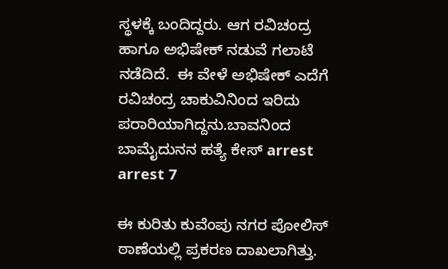ಸ್ಥಳಕ್ಕೆ ಬಂದಿದ್ದರು. ಆಗ ರವಿಚಂದ್ರ ಹಾಗೂ ಅಭಿಷೇಕ್ ನಡುವೆ ಗಲಾಟೆ ನಡೆದಿದೆ.  ಈ ವೇಳೆ ಅಭಿಷೇಕ್ ಎದೆಗೆ ರವಿಚಂದ್ರ ಚಾಕುವಿನಿಂದ ಇರಿದು ಪರಾರಿಯಾಗಿದ್ದನು.ಬಾವನಿಂದ ಬಾಮೈದುನನ ಹತ್ಯೆ ಕೇಸ್ arrest arrest 7

ಈ ಕುರಿತು ಕುವೆಂಪು ನಗರ ಪೋಲಿಸ್ ಠಾಣೆಯಲ್ಲಿ ಪ್ರಕರಣ ದಾಖಲಾಗಿತ್ತು.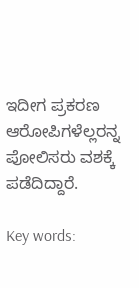ಇದೀಗ ಪ್ರಕರಣ ಆರೋಪಿಗಳೆಲ್ಲರನ್ನ ಪೋಲಿಸರು ವಶಕ್ಕೆ ಪಡೆದಿದ್ದಾರೆ.

Key words: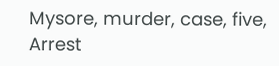Mysore, murder, case, five, Arrest